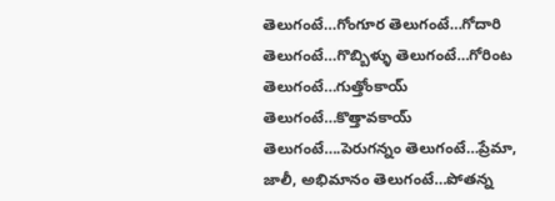తెలుగంటే…గోంగూర తెలుగంటే…గోదారి తెలుగంటే…గొబ్బిళ్ళు తెలుగంటే…గోరింట తెలుగంటే…గుత్తోంకాయ్ తెలుగంటే…కొత్తావకాయ్ తెలుగంటే….పెరుగన్నం తెలుగంటే…ప్రేమా, జాలీ, అభిమానం తెలుగంటే…పోతన్న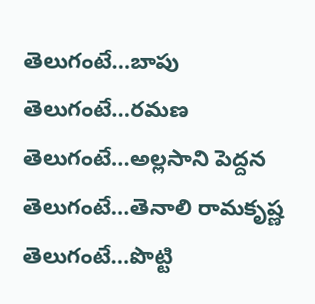తెలుగంటే…బాపు తెలుగంటే…రమణ తెలుగంటే…అల్లసాని పెద్దన తెలుగంటే…తెనాలి రామకృష్ణ తెలుగంటే…పొట్టి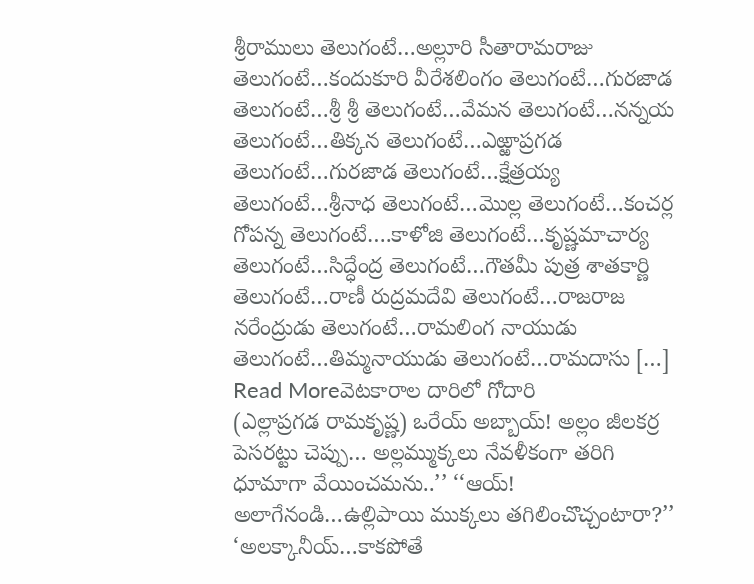శ్రీరాములు తెలుగంటే…అల్లూరి సీతారామరాజు తెలుగంటే…కందుకూరి వీరేశలింగం తెలుగంటే…గురజాడ తెలుగంటే…శ్రీ శ్రీ తెలుగంటే…వేమన తెలుగంటే…నన్నయ తెలుగంటే…తిక్కన తెలుగంటే…ఎఱ్ఱాప్రగడ తెలుగంటే…గురజాడ తెలుగంటే…క్షేత్రయ్య తెలుగంటే…శ్రీనాధ తెలుగంటే…మొల్ల తెలుగంటే…కంచర్ల గోపన్న తెలుగంటే….కాళోజి తెలుగంటే…కృష్ణమాచార్య తెలుగంటే…సిద్ధేంద్ర తెలుగంటే…గౌతమీ పుత్ర శాతకార్ణి తెలుగంటే…రాణీ రుద్రమదేవి తెలుగంటే…రాజరాజ నరేంద్రుడు తెలుగంటే…రామలింగ నాయుడు తెలుగంటే…తిమ్మనాయుడు తెలుగంటే…రామదాసు […]
Read Moreవెటకారాల దారిలో గోదారి
(ఎల్లాప్రగడ రామకృష్ణ) ఒరేయ్ అబ్బాయ్! అల్లం జీలకర్ర పెసరట్టు చెప్పు… అల్లమ్ముక్కలు నేవళీకంగా తరిగి ధూమాగా వేయించమను..’’ ‘‘ఆయ్! అలాగేనండి…ఉల్లిపాయి ముక్కలు తగిలించొచ్చంటారా?’’ ‘అలక్కానీయ్…కాకపోతే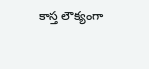కాస్త లౌక్యంగా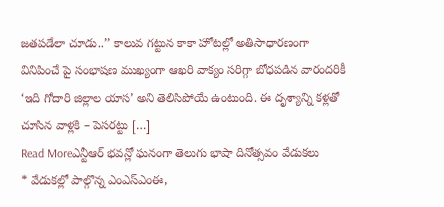జతపడేలా చూడు..’’ కాలువ గట్టున కాకా హోటల్లో అతిసాధారణంగా వినిపించే పై సంభాషణ ముఖ్యంగా ఆఖరి వాక్యం సరిగ్గా బోధపడిన వారందరికీ ‘ఇది గోదారి జిల్లాల యాస’ అని తెలిసిపోయే ఉంటుంది. ఈ దృశ్యాన్ని కళ్లతో చూసిన వాళ్లకి – పెసరట్టు […]
Read Moreఎన్టీఆర్ భవన్లో ఘనంగా తెలుగు భాషా దినోత్సవం వేడుకలు
* వేడుకల్లో పాల్గొన్న ఎంఎస్ఎంఈ,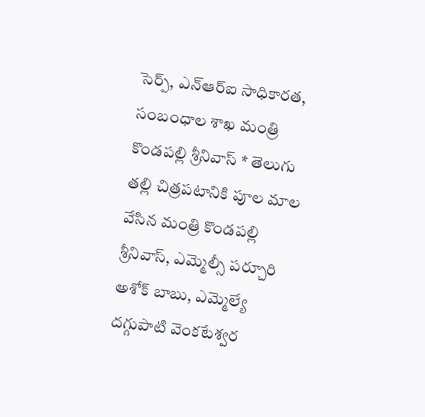సెర్ప్, ఎన్ఆర్ఐ సాధికారత, సంబంధాల శాఖ మంత్రి కొండపల్లి శ్రీనివాస్ * తెలుగు తల్లి చిత్రపటానికి పూల మాల వేసిన మంత్రి కొండపల్లి శ్రీనివాస్, ఎమ్మెల్సీ పర్చూరి అశోక్ బాబు, ఎమ్మెల్యే దగ్గుపాటి వెంకటేశ్వర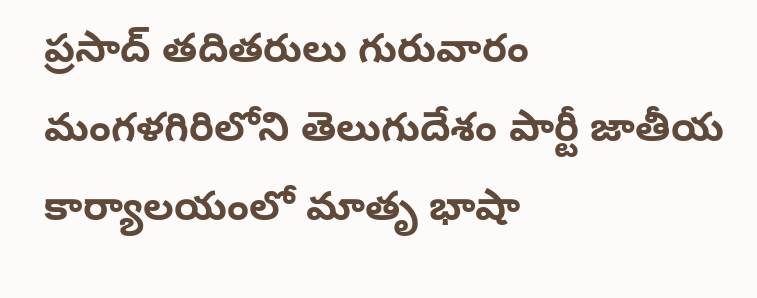ప్రసాద్ తదితరులు గురువారం మంగళగిరిలోని తెలుగుదేశం పార్టీ జాతీయ కార్యాలయంలో మాతృ భాషా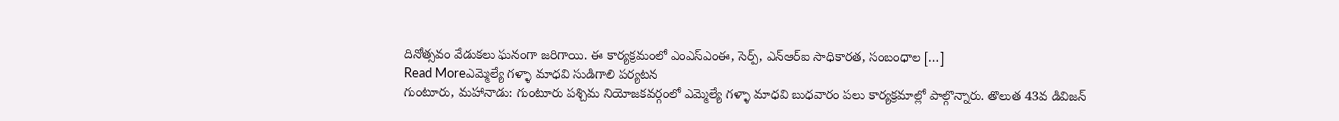దినోత్సవం వేడుకలు ఘనంగా జరిగాయి. ఈ కార్యక్రమంలో ఎంఎస్ఎంఈ, సెర్ప్, ఎన్ఆర్ఐ సాధికారత, సంబంధాల […]
Read Moreఎమ్మెల్యే గళ్ళా మాధవి సుడిగాలి పర్యటన
గుంటూరు, మహానాడు: గుంటూరు పశ్చిమ నియోజకవర్గంలో ఎమ్మెల్యే గళ్ళా మాధవి బుధవారం పలు కార్యక్రమాల్లో పాల్గొన్నారు. తొలుత 43వ డివిజన్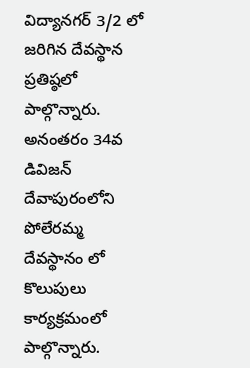విద్యానగర్ 3/2 లో జరిగిన దేవస్థాన ప్రతిష్ఠలో పాల్గొన్నారు. అనంతరం 34వ డివిజన్ దేవాపురంలోని పోలేరమ్మ దేవస్థానం లో కొలుపులు కార్యక్రమంలో పాల్గొన్నారు.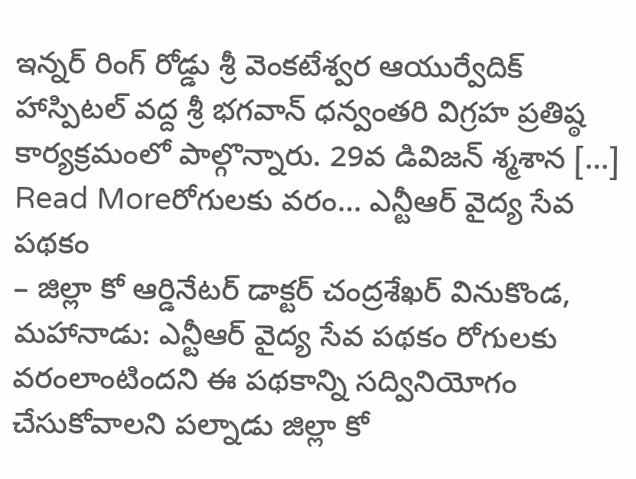ఇన్నర్ రింగ్ రోడ్డు శ్రీ వెంకటేశ్వర ఆయుర్వేదిక్ హాస్పిటల్ వద్ద శ్రీ భగవాన్ ధన్వంతరి విగ్రహ ప్రతిష్ఠ కార్యక్రమంలో పాల్గొన్నారు. 29వ డివిజన్ శ్మశాన […]
Read Moreరోగులకు వరం… ఎన్టీఆర్ వైద్య సేవ పథకం
– జిల్లా కో ఆర్డినేటర్ డాక్టర్ చంద్రశేఖర్ వినుకొండ, మహానాడు: ఎన్టీఆర్ వైద్య సేవ పథకం రోగులకు వరంలాంటిందని ఈ పథకాన్ని సద్వినియోగం చేసుకోవాలని పల్నాడు జిల్లా కో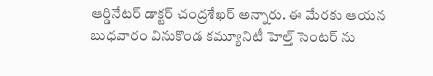ఆర్డినేటర్ డాక్టర్ చంద్రశేఖర్ అన్నారు. ఈ మేరకు ఆయన బుధవారం వినుకొండ కమ్యూనిటీ హెల్త్ సెంటర్ ను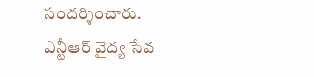సందర్శించారు. ఎన్టీఆర్ వైద్య సేవ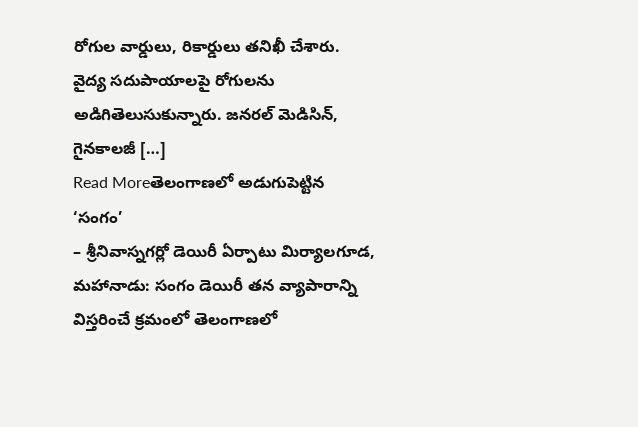రోగుల వార్డులు, రికార్డులు తనిఖీ చేశారు. వైద్య సదుపాయాలపై రోగులను అడిగితెలుసుకున్నారు. జనరల్ మెడిసిన్, గైనకాలజీ […]
Read Moreతెలంగాణలో అడుగుపెట్టిన ‘సంగం’
– శ్రీనివాస్నగర్లో డెయిరీ ఏర్పాటు మిర్యాలగూడ, మహానాడు: సంగం డెయిరీ తన వ్యాపారాన్ని విస్తరించే క్రమంలో తెలంగాణలో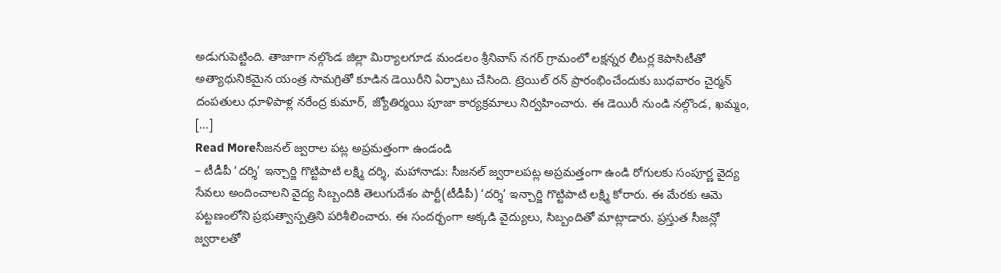అడుగుపెట్టింది. తాజాగా నల్గొండ జిల్లా మిర్యాలగూడ మండలం శ్రీనివాస్ నగర్ గ్రామంలో లక్షన్నర లీటర్ల కెపాసిటీతో అత్యాధునికమైన యంత్ర సామగ్రితో కూడిన డెయిరీని ఏర్పాటు చేసింది. ట్రెయిల్ రన్ ప్రారంభించేందుకు బుధవారం చైర్మన్ దంపతులు ధూళిపాళ్ల నరేంద్ర కుమార్, జ్యోతిర్మయి పూజా కార్యక్రమాలు నిర్వహించారు. ఈ డెయిరీ నుండి నల్గొండ, ఖమ్మం, […]
Read Moreసీజనల్ జ్వరాల పట్ల అప్రమత్తంగా ఉండండి
– టీడీపీ ‘దర్శి’ ఇన్చార్జి గొట్టిపాటి లక్ష్మి దర్శి, మహానాడు: సీజనల్ జ్వరాలపట్ల అప్రమత్తంగా ఉండి రోగులకు సంపూర్ణ వైద్య సేవలు అందించాలని వైద్య సిబ్బందికి తెలుగుదేశం పార్టీ(టీడీపీ) ‘దర్శి’ ఇన్చార్జి గొట్టిపాటి లక్ష్మి కోరారు. ఈ మేరకు ఆమె పట్టణంలోని ప్రభుత్వాస్పత్రిని పరిశీలించారు. ఈ సందర్భంగా అక్కడి వైద్యులు, సిబ్బందితో మాట్లాడారు. ప్రస్తుత సీజన్లో జ్వరాలతో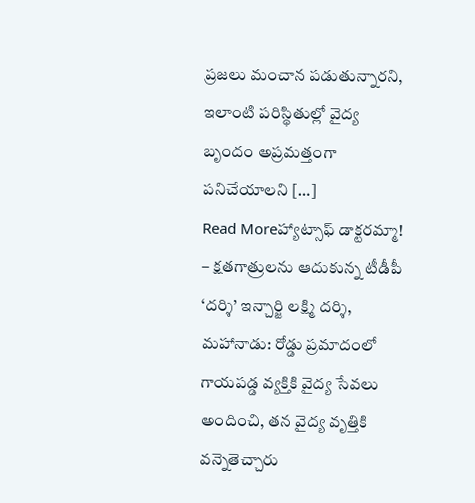ప్రజలు మంచాన పడుతున్నారని, ఇలాంటి పరిస్థితుల్లో వైద్య బృందం అప్రమత్తంగా పనిచేయాలని […]
Read Moreహ్యాట్సాఫ్ డాక్టరమ్మా!
– క్షతగాత్రులను ఆదుకున్న టీడీపీ ‘దర్శి’ ఇన్చార్జి లక్ష్మి దర్శి, మహానాడు: రోడ్డు ప్రమాదంలో గాయపడ్డ వ్యక్తికి వైద్య సేవలు అందించి, తన వైద్య వృత్తికి వన్నెతెచ్చారు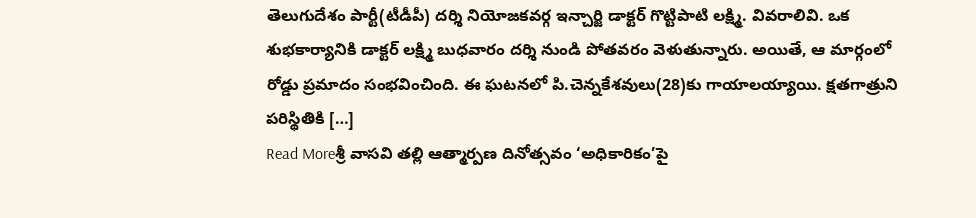తెలుగుదేశం పార్టీ(టీడీపీ) దర్శి నియోజకవర్గ ఇన్చార్జి డాక్టర్ గొట్టిపాటి లక్ష్మి. వివరాలివి. ఒక శుభకార్యానికి డాక్టర్ లక్ష్మి బుధవారం దర్శి నుండి పోతవరం వెళుతున్నారు. అయితే, ఆ మార్గంలో రోడ్డు ప్రమాదం సంభవించింది. ఈ ఘటనలో పి.చెన్నకేశవులు(28)కు గాయాలయ్యాయి. క్షతగాత్రుని పరిస్థితికి […]
Read Moreశ్రీ వాసవి తల్లి ఆత్మార్పణ దినోత్సవం ‘అధికారికం’పై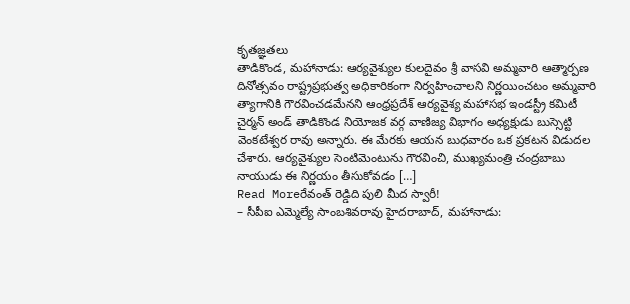కృతజ్ఞతలు
తాడికొండ, మహానాడు: ఆర్యవైశ్యుల కులదైవం శ్రీ వాసవి అమ్మవారి ఆత్మార్పణ దినోత్సవం రాష్ట్రప్రభుత్వ అధికారికంగా నిర్వహించాలని నిర్ణయించటం అమ్మవారి త్యాగానికి గౌరవించడమేనని ఆంధ్రప్రదేశ్ ఆర్యవైశ్య మహాసభ ఇండస్ట్రీ కమిటీ చైర్మన్ అండ్ తాడికొండ నియోజక వర్గ వాణిజ్య విభాగం అధ్యక్షుడు బుస్సెట్టి వెంకటేశ్వర రావు అన్నారు. ఈ మేరకు ఆయన బుధవారం ఒక ప్రకటన విడుదల చేశారు. ఆర్యవైశ్యుల సెంటిమెంటును గౌరవించి, ముఖ్యమంత్రి చంద్రబాబు నాయుడు ఈ నిర్ణయం తీసుకోవడం […]
Read Moreరేవంత్ రెడ్డిది పులి మీద స్వారీ!
– సీపీఐ ఎమ్మెల్యే సాంబశివరావు హైదరాబాద్, మహానాడు: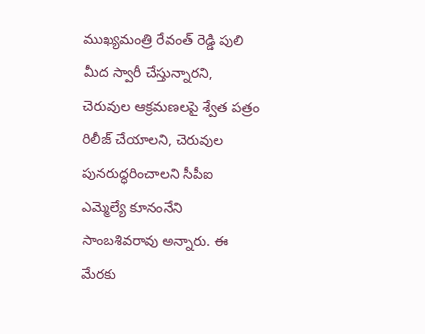ముఖ్యమంత్రి రేవంత్ రెడ్డి పులి మీద స్వారీ చేస్తున్నారని, చెరువుల ఆక్రమణలపై శ్వేత పత్రం రిలీజ్ చేయాలని, చెరువుల పునరుద్ధరించాలని సీపీఐ ఎమ్మెల్యే కూనంనేని సాంబశివరావు అన్నారు. ఈ మేరకు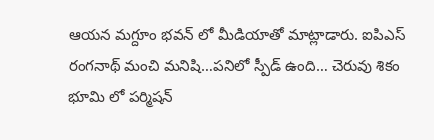ఆయన మగ్దూం భవన్ లో మీడియాతో మాట్లాడారు. ఐపిఎస్ రంగనాథ్ మంచి మనిషి…పనిలో స్పీడ్ ఉంది… చెరువు శికం భూమి లో పర్మిషన్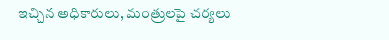ఇచ్చిన అధికారులు, మంత్రులపై చర్యలు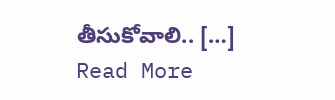తీసుకోవాలి.. […]
Read More